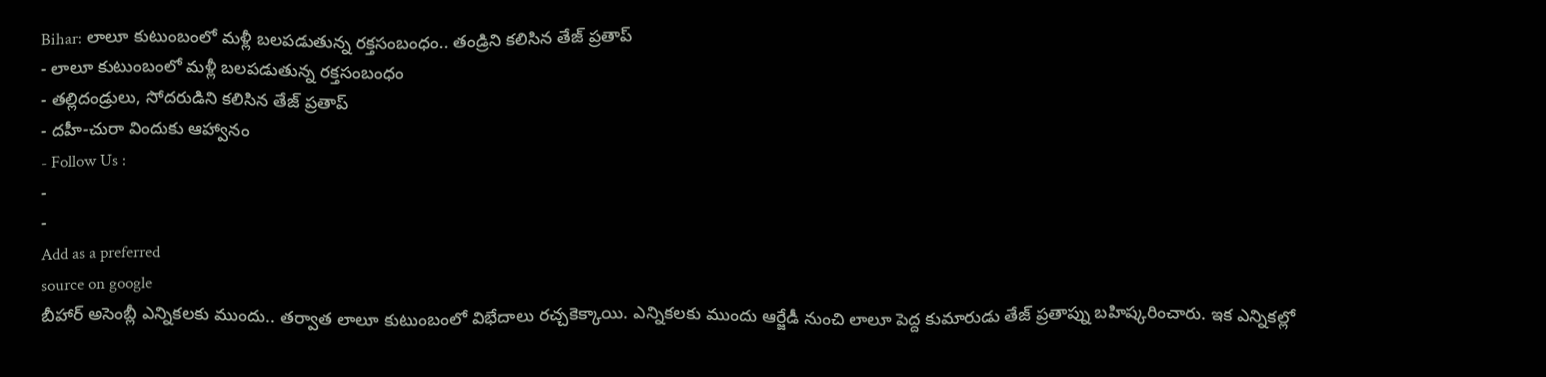Bihar: లాలూ కుటుంబంలో మళ్లీ బలపడుతున్న రక్తసంబంధం.. తండ్రిని కలిసిన తేజ్ ప్రతాప్
- లాలూ కుటుంబంలో మళ్లీ బలపడుతున్న రక్తసంబంధం
- తల్లిదండ్రులు, సోదరుడిని కలిసిన తేజ్ ప్రతాప్
- దహీ-చురా విందుకు ఆహ్వానం
- Follow Us :
-
-
Add as a preferred
source on google
బీహార్ అసెంబ్లీ ఎన్నికలకు ముందు.. తర్వాత లాలూ కుటుంబంలో విభేదాలు రచ్చకెక్కాయి. ఎన్నికలకు ముందు ఆర్జేడీ నుంచి లాలూ పెద్ద కుమారుడు తేజ్ ప్రతాప్ను బహిష్కరించారు. ఇక ఎన్నికల్లో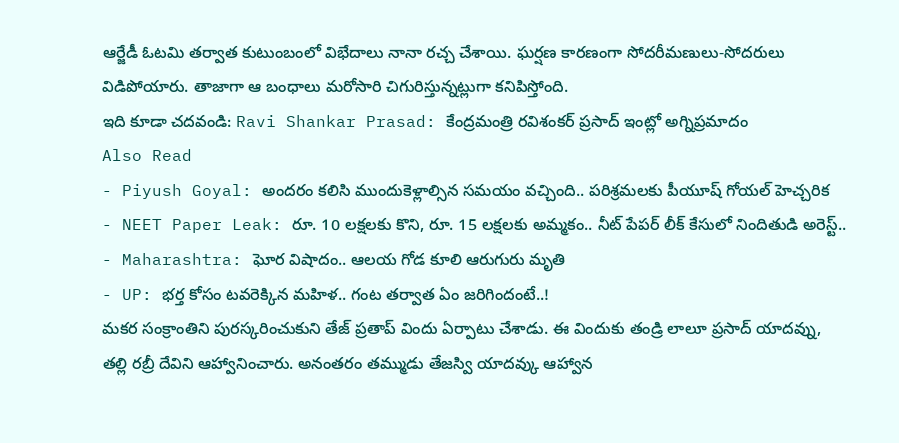ఆర్జేడీ ఓటమి తర్వాత కుటుంబంలో విభేదాలు నానా రచ్చ చేశాయి. ఘర్షణ కారణంగా సోదరీమణులు-సోదరులు విడిపోయారు. తాజాగా ఆ బంధాలు మరోసారి చిగురిస్తున్నట్లుగా కనిపిస్తోంది.
ఇది కూడా చదవండి: Ravi Shankar Prasad: కేంద్రమంత్రి రవిశంకర్ ప్రసాద్ ఇంట్లో అగ్నిప్రమాదం
Also Read
- Piyush Goyal: అందరం కలిసి ముందుకెళ్లాల్సిన సమయం వచ్చింది.. పరిశ్రమలకు పీయూష్ గోయల్ హెచ్చరిక
- NEET Paper Leak: రూ. 10 లక్షలకు కొని, రూ. 15 లక్షలకు అమ్మకం.. నీట్ పేపర్ లీక్ కేసులో నిందితుడి అరెస్ట్..
- Maharashtra: ఘోర విషాదం.. ఆలయ గోడ కూలి ఆరుగురు మృతి
- UP: భర్త కోసం టవరెక్కిన మహిళ.. గంట తర్వాత ఏం జరిగిందంటే..!
మకర సంక్రాంతిని పురస్కరించుకుని తేజ్ ప్రతాప్ విందు ఏర్పాటు చేశాడు. ఈ విందుకు తండ్రి లాలూ ప్రసాద్ యాదవ్ను, తల్లి రబ్రీ దేవిని ఆహ్వానించారు. అనంతరం తమ్ముడు తేజస్వి యాదవ్కు ఆహ్వాన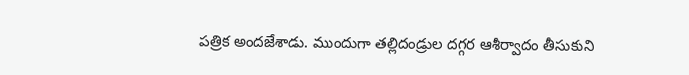పత్రిక అందజేశాడు. ముందుగా తల్లిదండ్రుల దగ్గర ఆశీర్వాదం తీసుకుని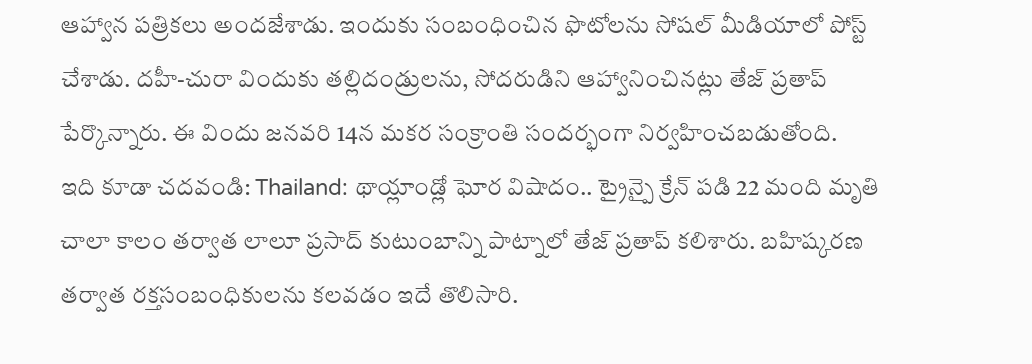ఆహ్వాన పత్రికలు అందజేశాడు. ఇందుకు సంబంధించిన ఫొటోలను సోషల్ మీడియాలో పోస్ట్ చేశాడు. దహీ-చురా విందుకు తల్లిదండ్రులను, సోదరుడిని ఆహ్వానించినట్లు తేజ్ ప్రతాప్ పేర్కొన్నారు. ఈ విందు జనవరి 14న మకర సంక్రాంతి సందర్భంగా నిర్వహించబడుతోంది.
ఇది కూడా చదవండి: Thailand: థాయ్లాండ్లో ఘోర విషాదం.. ట్రైన్పై క్రేన్ పడి 22 మంది మృతి
చాలా కాలం తర్వాత లాలూ ప్రసాద్ కుటుంబాన్ని పాట్నాలో తేజ్ ప్రతాప్ కలిశారు. బహిష్కరణ తర్వాత రక్తసంబంధికులను కలవడం ఇదే తొలిసారి.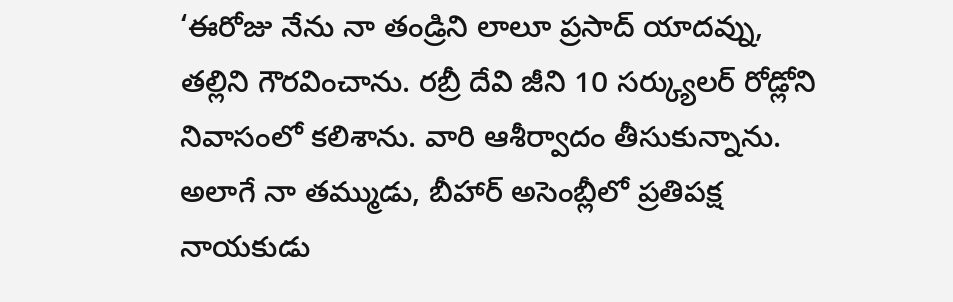‘ఈరోజు నేను నా తండ్రిని లాలూ ప్రసాద్ యాదవ్ను, తల్లిని గౌరవించాను. రబ్రీ దేవి జీని 10 సర్క్యులర్ రోడ్లోని నివాసంలో కలిశాను. వారి ఆశీర్వాదం తీసుకున్నాను. అలాగే నా తమ్ముడు, బీహార్ అసెంబ్లీలో ప్రతిపక్ష నాయకుడు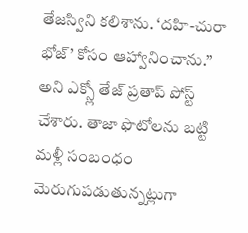తేజస్విని కలిశాను. ‘దహి-చురా భోజ్’ కోసం ఆహ్వానించాను.’’ అని ఎక్స్లో తేజ్ ప్రతాప్ పోస్ట్ చేశారు. తాజా ఫొటోలను బట్టి మళ్లీ సంబంధం మెరుగుపడుతున్నట్లుగా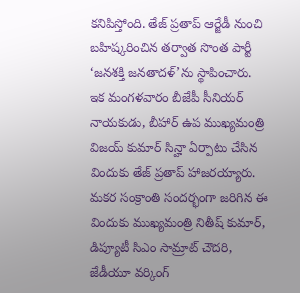కనిపిస్తోంది. తేజ్ ప్రతాప్ ఆర్జేడీ నుంచి బహిష్కరించిన తర్వాత సొంత పార్టీ ‘జనశక్తి జనతాదళ్’ను స్థాపించారు.
ఇక మంగళవారం బీజేపీ సీనియర్ నాయకుడు, బీహార్ ఉప ముఖ్యమంత్రి విజయ్ కుమార్ సిన్హా ఏర్పాటు చేసిన విందుకు తేజ్ ప్రతాప్ హాజరయ్యారు. మకర సంక్రాంతి సందర్భంగా జరిగిన ఈ విందుకు ముఖ్యమంత్రి నితీష్ కుమార్, డిప్యూటీ సిఎం సామ్రాట్ చౌదరి, జేడీయూ వర్కింగ్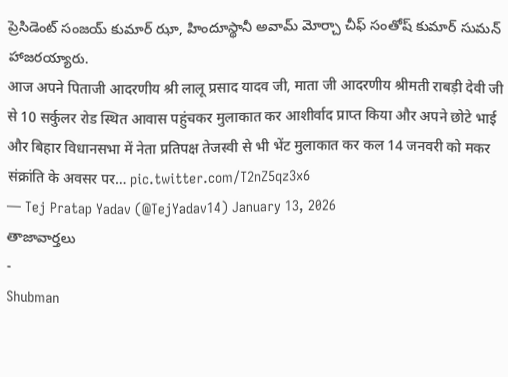ప్రెసిడెంట్ సంజయ్ కుమార్ ఝా, హిందూస్థానీ అవామ్ మోర్చా చీఫ్ సంతోష్ కుమార్ సుమన్ హాజరయ్యారు.
आज अपने पिताजी आदरणीय श्री लालू प्रसाद यादव जी, माता जी आदरणीय श्रीमती राबड़ी देवी जी से 10 सर्कुलर रोड स्थित आवास पहुंचकर मुलाकात कर आशीर्वाद प्राप्त किया और अपने छोटे भाई और बिहार विधानसभा में नेता प्रतिपक्ष तेजस्वी से भी भेंट मुलाकात कर कल 14 जनवरी को मकर संक्रांति के अवसर पर… pic.twitter.com/T2nZ5qz3x6
— Tej Pratap Yadav (@TejYadav14) January 13, 2026
తాజావార్తలు
-
Shubman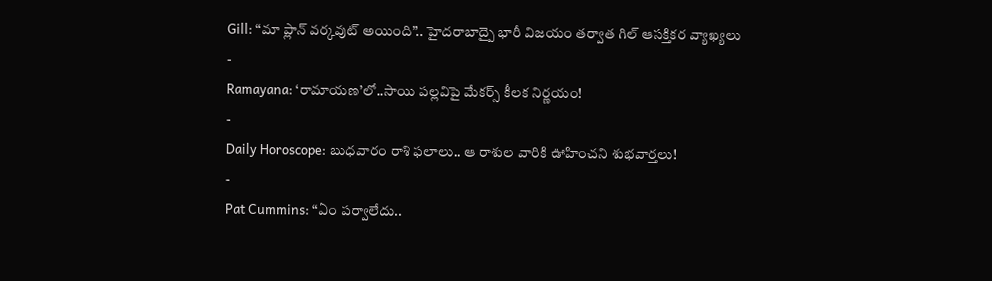Gill: “మా ప్లాన్ వర్కవుట్ అయింది”.. హైదరాబాద్పై భారీ విజయం తర్వాత గిల్ ఆసక్తికర వ్యాఖ్యలు
-
Ramayana: ‘రామాయణ’లో..సాయి పల్లవిపై మేకర్స్ కీలక నిర్ణయం!
-
Daily Horoscope: బుధవారం రాశి ఫలాలు.. ఆ రాశుల వారికి ఊహించని శుభవార్తలు!
-
Pat Cummins: “ఏం పర్వాలేదు..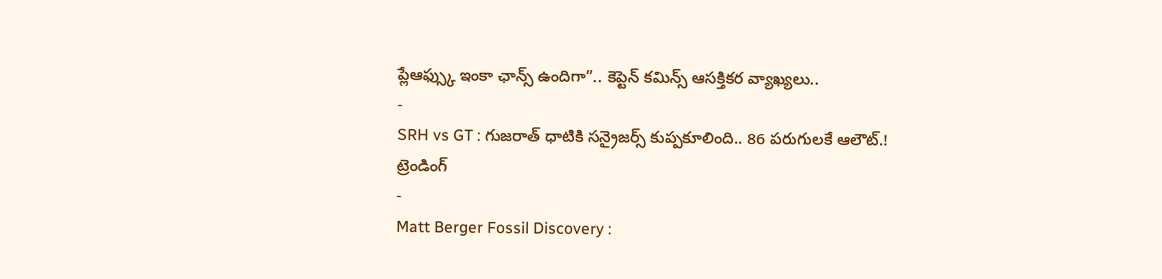ప్లేఆఫ్స్కు ఇంకా ఛాన్స్ ఉందిగా”.. కెప్టెన్ కమిన్స్ ఆసక్తికర వ్యాఖ్యలు..
-
SRH vs GT : గుజరాత్ ధాటికి సన్రైజర్స్ కుప్పకూలింది.. 86 పరుగులకే ఆలౌట్.!
ట్రెండింగ్
-
Matt Berger Fossil Discovery :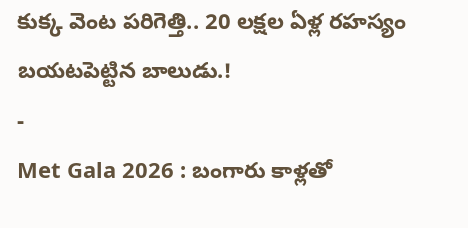కుక్క వెంట పరిగెత్తి.. 20 లక్షల ఏళ్ల రహస్యం బయటపెట్టిన బాలుడు.!
-
Met Gala 2026 : బంగారు కాళ్లతో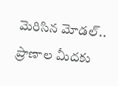మెరిసిన మోడల్.. ప్రాణాల మీదకు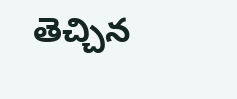తెచ్చిన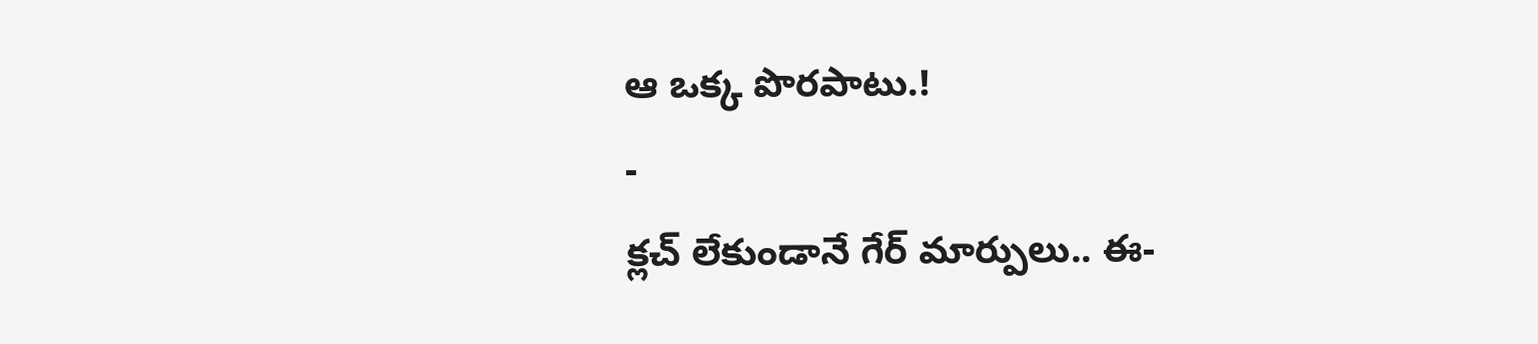ఆ ఒక్క పొరపాటు.!
-
క్లచ్ లేకుండానే గేర్ మార్పులు.. ఈ-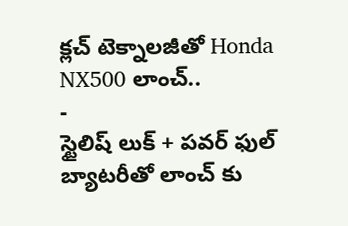క్లచ్ టెక్నాలజీతో Honda NX500 లాంచ్..
-
స్టైలిష్ లుక్ + పవర్ ఫుల్ బ్యాటరీతో లాంచ్ కు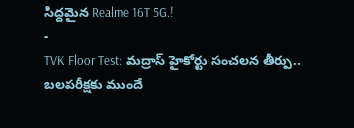సిద్దమైన Realme 16T 5G.!
-
TVK Floor Test: మద్రాస్ హైకోర్టు సంచలన తీర్పు.. బలపరీక్షకు ముందే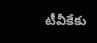టీవీకేకు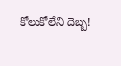కోలుకోలేని దెబ్బ!